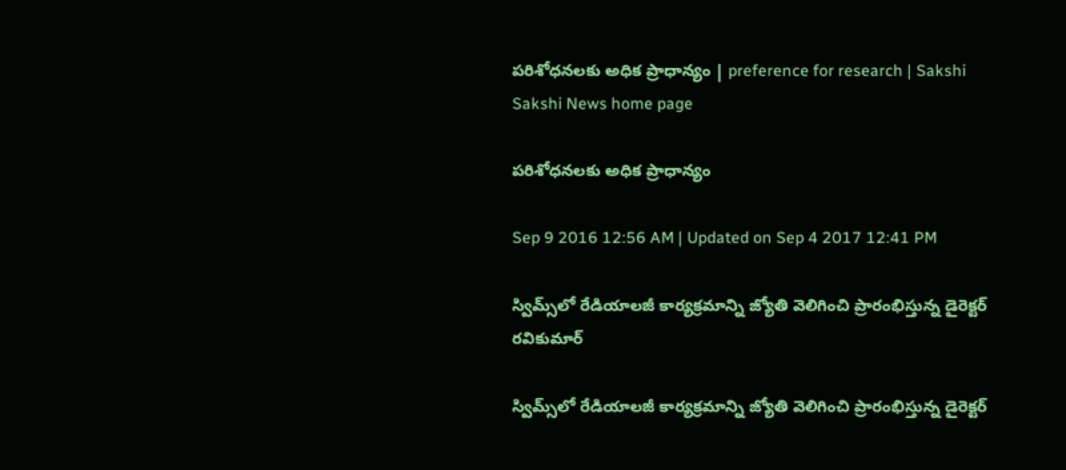పరిశోధనలకు అధిక ప్రాధాన్యం | preference for research | Sakshi
Sakshi News home page

పరిశోధనలకు అధిక ప్రాధాన్యం

Sep 9 2016 12:56 AM | Updated on Sep 4 2017 12:41 PM

స్విమ్స్‌లో రేడియాలజీ కార్యక్రమాన్ని జ్యోతి వెలిగించి ప్రారంభిస్తున్న డైరెక్టర్‌ రవికుమార్‌

స్విమ్స్‌లో రేడియాలజీ కార్యక్రమాన్ని జ్యోతి వెలిగించి ప్రారంభిస్తున్న డైరెక్టర్‌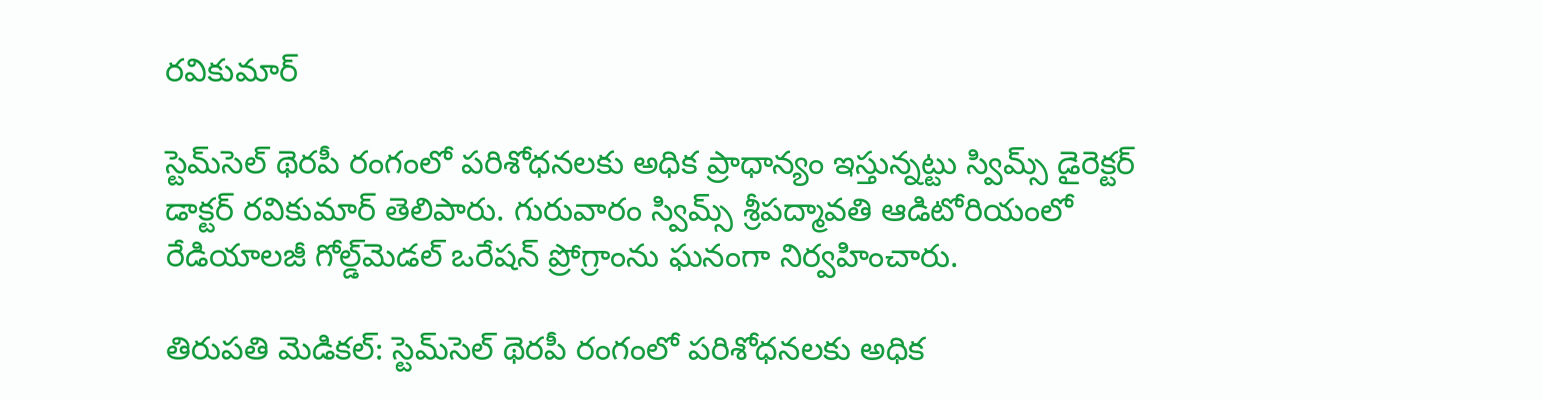రవికుమార్‌

స్టెమ్‌సెల్‌ థెరపీ రంగంలో పరిశోధనలకు అధిక ప్రాధాన్యం ఇస్తున్నట్టు స్విమ్స్‌ డైరెక్టర్‌ డాక్టర్‌ రవికుమార్‌ తెలిపారు. గురువారం స్విమ్స్‌ శ్రీపద్మావతి ఆడిటోరియంలో రేడియాలజీ గోల్డ్‌మెడల్‌ ఒరేషన్‌ ప్రోగ్రాంను ఘనంగా నిర్వహించారు.

తిరుపతి మెడికల్‌: స్టెమ్‌సెల్‌ థెరపీ రంగంలో పరిశోధనలకు అధిక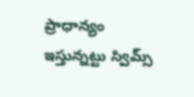ప్రాధాన్యం ఇస్తున్నట్టు స్విమ్స్‌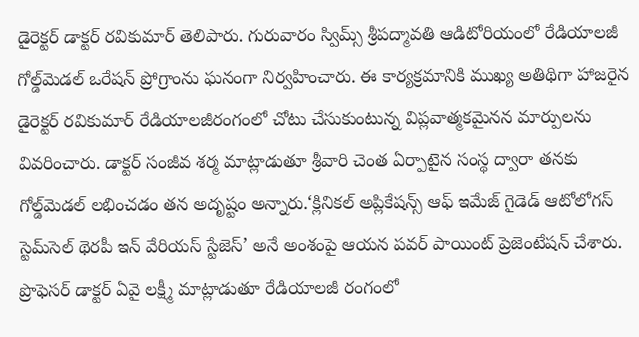డైరెక్టర్‌ డాక్టర్‌ రవికుమార్‌ తెలిపారు. గురువారం స్విమ్స్‌ శ్రీపద్మావతి ఆడిటోరియంలో రేడియాలజీ గోల్డ్‌మెడల్‌ ఒరేషన్‌ ప్రోగ్రాంను ఘనంగా నిర్వహించారు. ఈ కార్యక్రమానికి ముఖ్య అతిథిగా హాజరైన డైరెక్టర్‌ రవికుమార్‌ రేడియాలజీరంగంలో చోటు చేసుకుంటున్న విప్లవాత్మకమైనన మార్పులను వివరించారు. డాక్టర్‌ సంజీవ శర్మ మాట్లాడుతూ శ్రీవారి చెంత ఏర్పాటైన సంస్థ ద్వారా తనకు గోల్డ్‌మెడల్‌ లభించడం తన అదృష్టం అన్నారు.‘క్లినికల్‌ అప్లికేషన్స్‌ ఆఫ్‌ ఇమేజ్‌ గైడెడ్‌ ఆటోలోగస్‌ స్టెమ్‌సెల్‌ థెరపీ ఇన్‌ వేరియస్‌ స్టేజెస్‌’ అనే అంశంపై ఆయన పవర్‌ పాయింట్‌ ప్రెజెంటేషన్‌ చేశారు. ప్రొఫెసర్‌ డాక్టర్‌ ఏవై లక్ష్మీ మాట్లాడుతూ రేడియాలజీ రంగంలో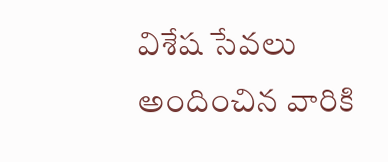విశేష సేవలు అందించిన వారికి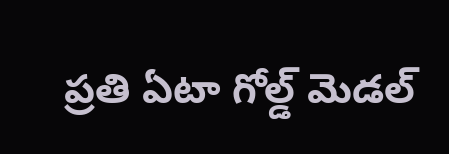ప్రతి ఏటా గోల్డ్‌ మెడల్‌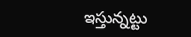ఇస్తున్నట్టు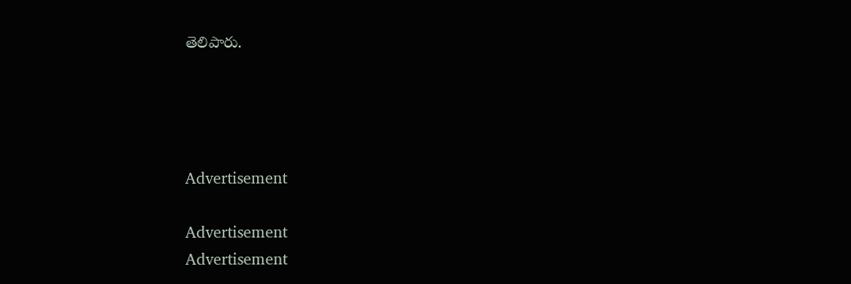తెలిపారు.




Advertisement

Advertisement
Advertisement